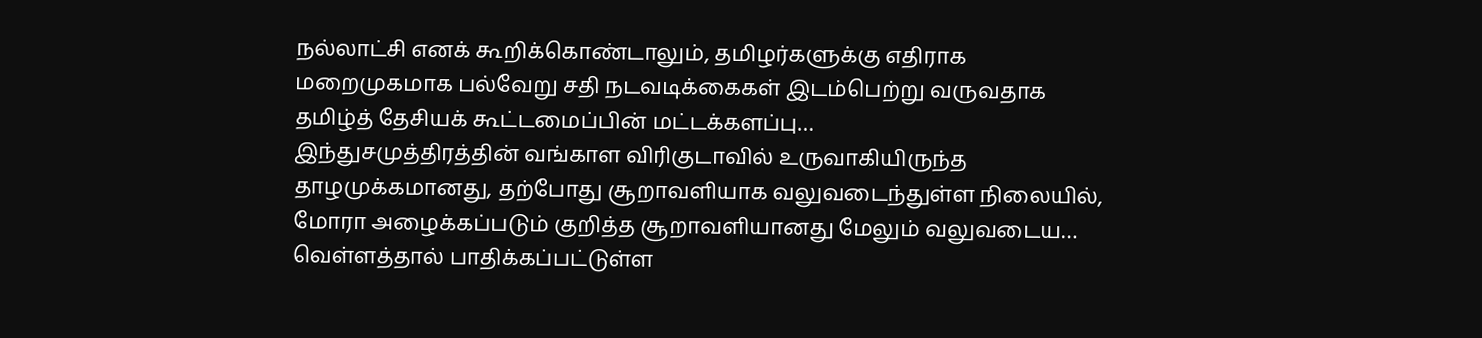நல்லாட்சி எனக் கூறிக்கொண்டாலும், தமிழர்களுக்கு எதிராக மறைமுகமாக பல்வேறு சதி நடவடிக்கைகள் இடம்பெற்று வருவதாக தமிழ்த் தேசியக் கூட்டமைப்பின் மட்டக்களப்பு…
இந்துசமுத்திரத்தின் வங்காள விரிகுடாவில் உருவாகியிருந்த தாழமுக்கமானது, தற்போது சூறாவளியாக வலுவடைந்துள்ள நிலையில், மோரா அழைக்கப்படும் குறித்த சூறாவளியானது மேலும் வலுவடைய…
வெள்ளத்தால் பாதிக்கப்பட்டுள்ள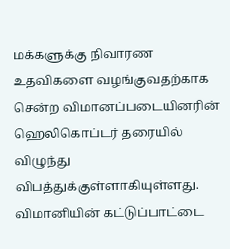மக்களுக்கு நிவாரண உதவிகளை வழங்குவதற்காக சென்ற விமானப்படையினரின் ஹெலிகொப்டர் தரையில் விழுந்து விபத்துக்குள்ளாகியுள்ளது. விமானியின் கட்டுப்பாட்டை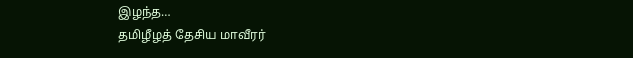இழந்த…
தமிழீழத் தேசிய மாவீரர்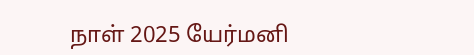நாள் 2025 யேர்மனி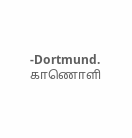-Dortmund. காணொளி